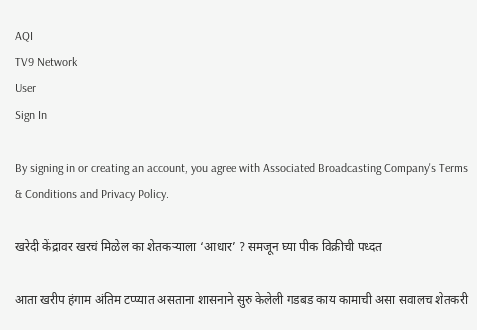AQI
TV9 Network
User
Sign In

By signing in or creating an account, you agree with Associated Broadcasting Company's Terms & Conditions and Privacy Policy.

खरेदी केंद्रावर खरचं मिळेल का शेतकऱ्याला ‘आधार’ ? समजून घ्या पीक विक्रीची पध्दत

आता खरीप हंगाम अंतिम टप्प्यात असताना शासनाने सुरु केलेली गडबड काय कामाची असा सवालच शेतकरी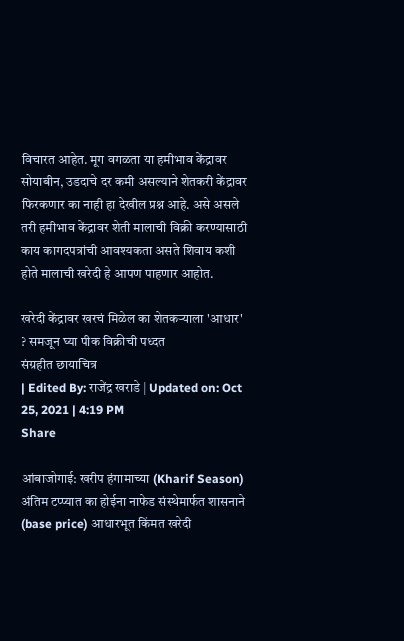विचारत आहेत. मूग वगळता या हमीभाव केंद्रावर सोयाबीन, उडदाचे दर कमी असल्याने शेतकरी केंद्रावर फिरकणार का नाही हा देखील प्रश्न आहे. असे असले तरी हमीभाव केंद्रावर शेती मालाची विक्री करण्यासाठी काय कागदपत्रांची आवश्यकता असते शिवाय कशी होते मालाची खरेदी हे आपण पाहणार आहोत.

खरेदी केंद्रावर खरचं मिळेल का शेतकऱ्याला 'आधार' ? समजून घ्या पीक विक्रीची पध्दत
संग्रहीत छायाचित्र
| Edited By: राजेंद्र खराडे | Updated on: Oct 25, 2021 | 4:19 PM
Share

आंबाजोगाई: खरीप हंगामाच्या (Kharif Season) अंतिम टप्प्यात का होईना नाफेड संस्थेमार्फत शासनाने (base price) आधारभूत किंमत खरेदी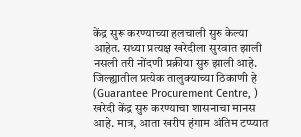केंद्र सुरू करण्याच्या हलचाली सुरु केल्या आहेत. सध्या प्रत्यक्ष खरेदीला सुरवात झाली नसली तरी नोंदणी प्रक्रीया सुरु झाली आहे. जिल्ह्यातील प्रत्येक तालुक्याच्या ठिकाणी हे (Guarantee Procurement Centre, ) खरेदी केंद्र सुरु करण्याचा शासनाचा मानस आहे. मात्र, आता खरीप हंगाम अंतिम टप्प्यात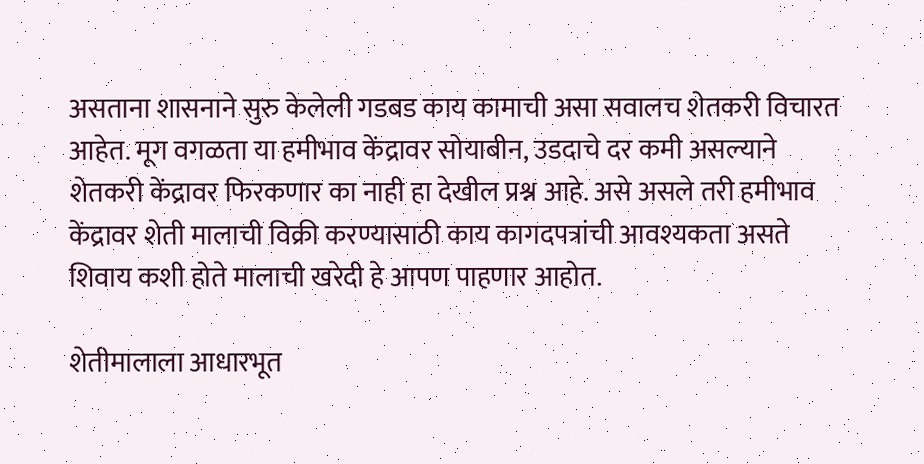असताना शासनाने सुरु केलेली गडबड काय कामाची असा सवालच शेतकरी विचारत आहेत. मूग वगळता या हमीभाव केंद्रावर सोयाबीन, उडदाचे दर कमी असल्याने शेतकरी केंद्रावर फिरकणार का नाही हा देखील प्रश्न आहे. असे असले तरी हमीभाव केंद्रावर शेती मालाची विक्री करण्यासाठी काय कागदपत्रांची आवश्यकता असते शिवाय कशी होते मालाची खरेदी हे आपण पाहणार आहोत.

शेतीमालाला आधारभूत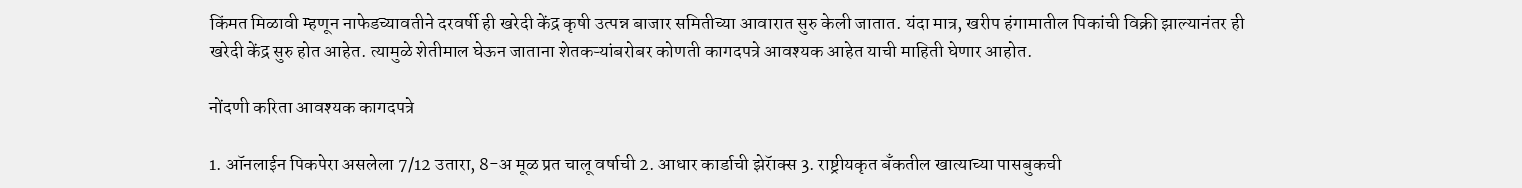किंमत मिळावी म्हणून नाफेडच्यावतीने दरवर्षी ही खरेदी केंद्र कृषी उत्पन्न बाजार समितीच्या आवारात सुरु केली जातात. यंदा मात्र, खरीप हंगामातील पिकांची विक्री झाल्यानंतर ही खरेदी केंद्र सुरु होत आहेत. त्यामुळे शेतीमाल घेऊन जाताना शेतकऱ्यांबरोबर कोणती कागदपत्रे आवश्यक आहेत याची माहिती घेणार आहोत.

नोंदणी करिता आवश्यक कागदपत्रे

1. ऑनलाईन पिकपेरा असलेला 7/12 उतारा, 8-अ मूळ प्रत चालू वर्षाची 2. आधार कार्डाची झेरॅाक्स 3. राष्ट्रीयकृत बँकतील खात्याच्या पासबुकची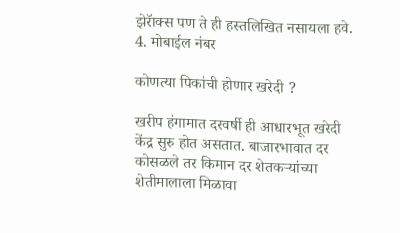झेरॅाक्स पण ते ही हस्तलिखित नसायला हवे. 4. मोबाईल नंबर

कोणत्या पिकांची होणार खरेदी ?

खरीप हंगामात दरवर्षी ही आधारभूत खरेदी केंद्र सुरु होत असतात. बाजारभावात दर कोसळले तर किमान दर शेतकऱ्यांच्या शेतीमालाला मिळावा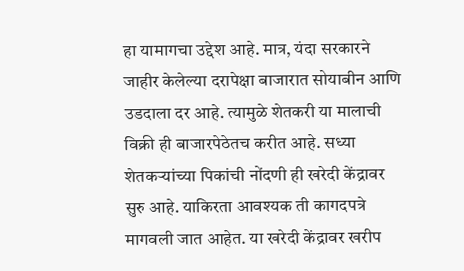हा यामागचा उद्देश आहे. मात्र, यंदा सरकारने जाहीर केलेल्या दरापेक्षा बाजारात सोयाबीन आणि उडदाला दर आहे. त्यामुळे शेतकरी या मालाची विक्री ही बाजारपेठेतच करीत आहे. सध्या शेतकऱ्यांच्या पिकांची नोंदणी ही खरेदी केंद्रावर सुरु आहे. याकिरता आवश्यक ती कागदपत्रे मागवली जात आहेत. या खरेदी केंद्रावर खरीप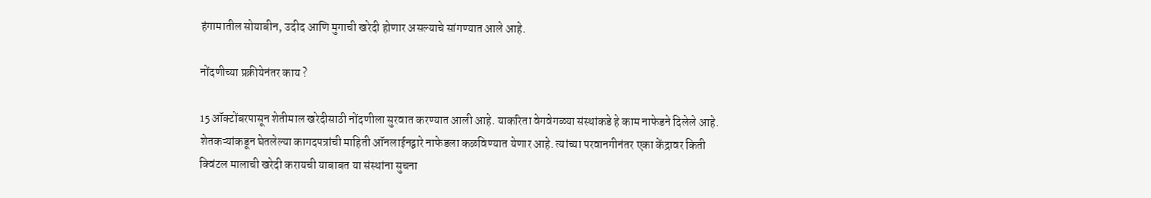हंगामातील सोयाबीन, उदीद आणि मुगाची खरेदी होणार असल्याचे सांगण्यात आले आहे.

नोंदणीच्या प्रक्रीयेनंतर काय ?

15 ऑक्टोंबरपासून शेतीमाल खरेदीसाठी नोंदणीला सुरवात करण्यात आली आहे. याकरिता वेगवेगळ्या संस्थांकडे हे काम नाफेडने दिलेले आहे. शेतकऱ्यांकडून घेतलेल्या कागदपत्रांची माहिती ऑनलाईनद्वारे नाफेडला कळविण्यात येणार आहे. त्यांच्या परवानगीनंतर एका केंद्रावर किती क्विंटल मालाची खरेदी करायची याबाबत या संस्थांना सुचना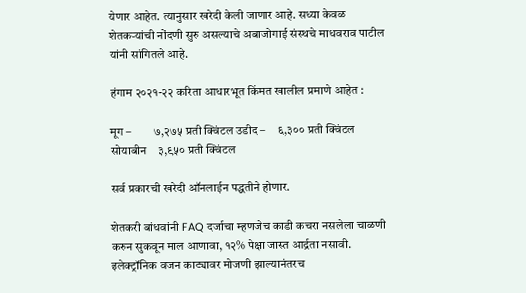येणार आहेत. त्यानुसार खरेदी केली जाणार आहे. सध्या केवळ शेतकऱ्यांची नोंदणी सुरु असल्याचे अबाजोगाई संस्थचे माधवराव पाटील यांनी सांगितले आहे.

हंगाम २०२१-२२ करिता आधारभूत किंमत खालील प्रमाणे आहेत :

मूग –         ७,२७५ प्रती क्विंटल उडीद –     ६,३०० प्रती क्विंटल सोयाबीन    ३,९५० प्रती क्विंटल

सर्व प्रकारची खरेदी ऑनलाईन पद्धतीने होणार.

शेतकरी बांधवांनी FAQ दर्जाचा म्हणजेच काडी कचरा नसलेला चाळणी करुन सुकवून माल आणावा, १२% पेक्षा जास्त आर्द्रता नसावी. इलेक्ट्रॉनिक वजन काट्यावर मोजणी झाल्यानंतरच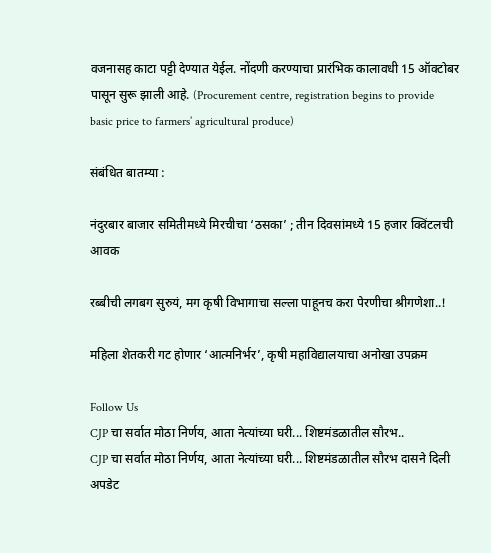वजनासह काटा पट्टी देण्यात येईल. नोंदणी करण्याचा प्रारंभिक कालावधी 15 ऑक्टोबर पासून सुरू झाली आहे. (Procurement centre, registration begins to provide basic price to farmers’ agricultural produce)

संबंधित बातम्या :

नंदुरबार बाजार समितीमध्ये मिरचीचा ‘ठसका’ ; तीन दिवसांमध्ये 15 हजार क्विंटलची आवक

रब्बीची लगबग सुरुयं, मग कृषी विभागाचा सल्ला पाहूनच करा पेरणीचा श्रीगणेशा..!

महिला शेतकरी गट होणार ‘आत्मनिर्भर’, कृषी महाविद्यालयाचा अनोखा उपक्रम

Follow Us
CJP चा सर्वात मोठा निर्णय, आता नेत्यांच्या घरी... शिष्टमंडळातील सौरभ..
CJP चा सर्वात मोठा निर्णय, आता नेत्यांच्या घरी... शिष्टमंडळातील सौरभ दासने दिली अपडेट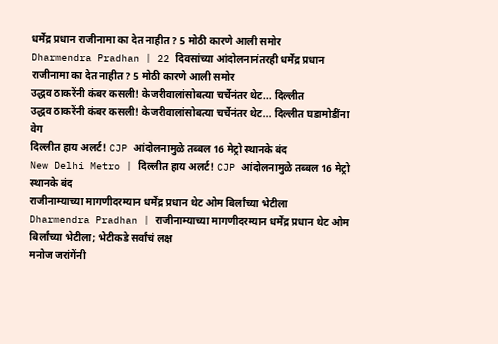धर्मेंद्र प्रधान राजीनामा का देत नाहीत? 5 मोठी कारणे आली समोर
Dharmendra Pradhan | 22 दिवसांच्या आंदोलनानंतरही धर्मेंद्र प्रधान राजीनामा का देत नाहीत? 5 मोठी कारणे आली समोर
उद्धव ठाकरेंनी कंबर कसली! केजरीवालांसोबत्या चर्चेनंतर थेट... दिल्लीत
उद्धव ठाकरेंनी कंबर कसली! केजरीवालांसोबत्या चर्चेनंतर थेट... दिल्लीत घडामोडींना वेग
दिल्लीत हाय अलर्ट! CJP आंदोलनामुळे तब्बल 16 मेट्रो स्थानके बंद
New Delhi Metro | दिल्लीत हाय अलर्ट! CJP आंदोलनामुळे तब्बल 16 मेट्रो स्थानके बंद
राजीनाम्याच्या मागणीदरम्यान धर्मेंद्र प्रधान थेट ओम बिर्लांच्या भेटीला
Dharmendra Pradhan | राजीनाम्याच्या मागणीदरम्यान धर्मेंद्र प्रधान थेट ओम बिर्लांच्या भेटीला; भेटीकडे सर्वांचं लक्ष
मनोज जरांगेंनी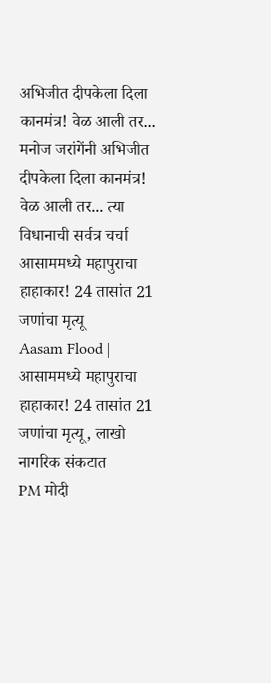अभिजीत दीपकेला दिला कानमंत्र! वेळ आली तर...
मनोज जरांगेंनी अभिजीत दीपकेला दिला कानमंत्र! वेळ आली तर... त्या विधानाची सर्वत्र चर्चा
आसाममध्ये महापुराचा हाहाकार! 24 तासांत 21 जणांचा मृत्यू
Aasam Flood | आसाममध्ये महापुराचा हाहाकार! 24 तासांत 21 जणांचा मृत्यू, लाखो नागरिक संकटात
PM मोदी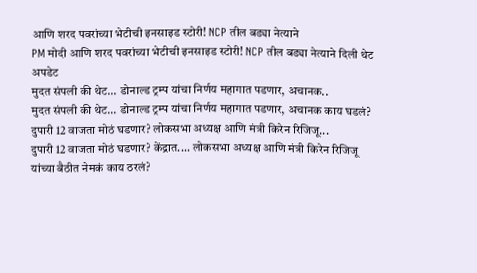आणि शरद पवरांच्या भेटीची इनसाइड स्टोरी! NCP तील बड्या नेत्याने
PM मोदी आणि शरद पवरांच्या भेटीची इनसाइड स्टोरी! NCP तील बड्या नेत्याने दिली थेट अपडेट
मुदत संपली की थेट... डोनाल्ड ट्रम्प यांचा निर्णय महागात पडणार, अचानक..
मुदत संपली की थेट... डोनाल्ड ट्रम्प यांचा निर्णय महागात पडणार, अचानक काय घडलं?
दुपारी 12 वाजता मोठं घडणार? लोकसभा अध्यक्ष आणि मंत्री किरेन रिजिजू...
दुपारी 12 वाजता मोठं घडणार? केंद्रात.... लोकसभा अध्यक्ष आणि मंत्री किरेन रिजिजू यांच्या बैठीत नेमकं काय ठरलं?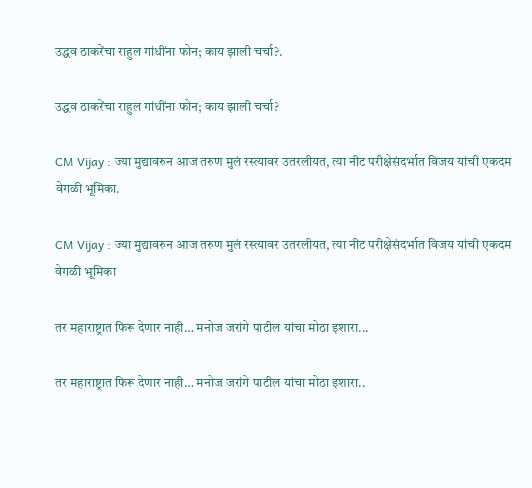उद्धव ठाकरेंचा राहुल गांधींना फोन; काय झाली चर्चा?.

उद्धव ठाकरेंचा राहुल गांधींना फोन; काय झाली चर्चा?

CM Vijay : ज्या मुद्यावरुन आज तरुण मुलं रस्त्यावर उतरलीयत, त्या नीट परीक्षेसंदर्भात विजय यांची एकदम वेगळी भूमिका.

CM Vijay : ज्या मुद्यावरुन आज तरुण मुलं रस्त्यावर उतरलीयत, त्या नीट परीक्षेसंदर्भात विजय यांची एकदम वेगळी भूमिका

तर महाराष्ट्रात फिरू देणार नाही… मनोज जरांगे पाटील यांचा मोठा इशारा...

तर महाराष्ट्रात फिरू देणार नाही… मनोज जरांगे पाटील यांचा मोठा इशारा..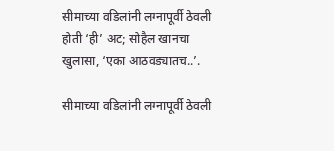सीमाच्या वडिलांनी लग्नापूर्वी ठेवली होती ‘ही’ अट; सोहैल खानचा खुलासा, ‘एका आठवड्यातच..’.

सीमाच्या वडिलांनी लग्नापूर्वी ठेवली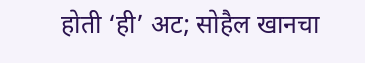होती ‘ही’ अट; सोहैल खानचा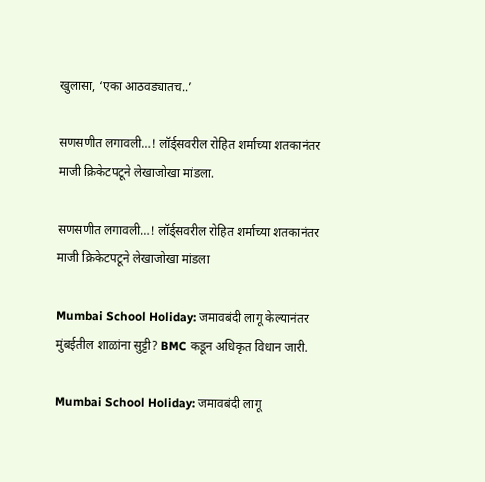खुलासा, ‘एका आठवड्यातच..’

सणसणीत लगावली…! लॉर्ड्सवरील रोहित शर्माच्या शतकानंतर माजी क्रिकेटपटूने लेखाजोखा मांडला.

सणसणीत लगावली…! लॉर्ड्सवरील रोहित शर्माच्या शतकानंतर माजी क्रिकेटपटूने लेखाजोखा मांडला

Mumbai School Holiday: जमावबंदी लागू केल्यानंतर मुंबईतील शाळांना सुट्टी? BMC कडून अधिकृत विधान जारी.

Mumbai School Holiday: जमावबंदी लागू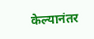केल्यानंतर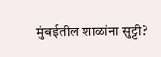मुंबईतील शाळांना सुट्टी?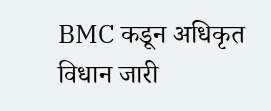BMC कडून अधिकृत विधान जारी